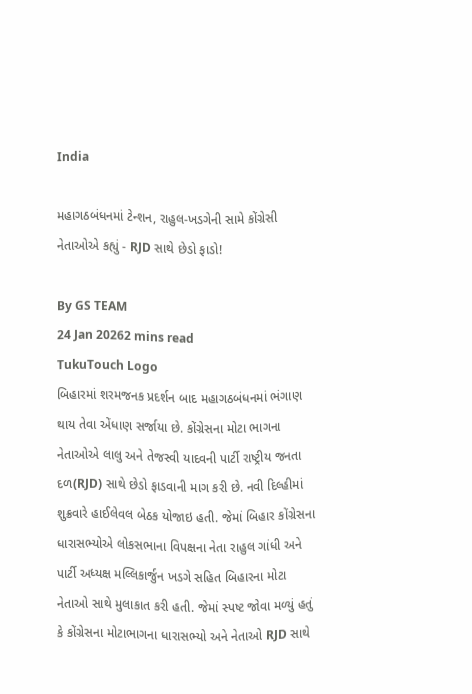India

મહાગઠબંધનમાં ટેન્શન, રાહુલ-ખડગેની સામે કોંગ્રેસી નેતાઓએ કહ્યું - RJD સાથે છેડો ફાડો!

By GS TEAM
24 Jan 20262 mins read
TukuTouch Logo
બિહારમાં શરમજનક પ્રદર્શન બાદ મહાગઠબંધનમાં ભંગાણ થાય તેવા એંધાણ સર્જાયા છે. કોંગ્રેસના મોટા ભાગના નેતાઓએ લાલુ અને તેજસ્વી યાદવની પાર્ટી રાષ્ટ્રીય જનતા દળ(RJD) સાથે છેડો ફાડવાની માગ કરી છે. નવી દિલ્હીમાં શુક્રવારે હાઈલેવલ બેઠક યોજાઇ હતી. જેમાં બિહાર કોંગ્રેસના ધારાસભ્યોએ લોકસભાના વિપક્ષના નેતા રાહુલ ગાંધી અને પાર્ટી અધ્યક્ષ મલ્લિકાર્જુન ખડગે સહિત બિહારના મોટા નેતાઓ સાથે મુલાકાત કરી હતી. જેમાં સ્પષ્ટ જોવા મળ્યું હતું કે કોંગ્રેસના મોટાભાગના ધારાસભ્યો અને નેતાઓ RJD સાથે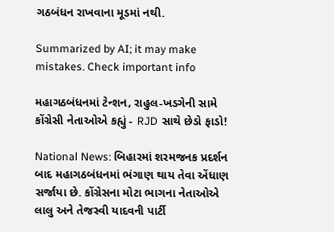ગઠબંધન રાખવાના મૂડમાં નથી.

Summarized by AI; it may make mistakes. Check important info

મહાગઠબંધનમાં ટેન્શન, રાહુલ-ખડગેની સામે કોંગ્રેસી નેતાઓએ કહ્યું - RJD સાથે છેડો ફાડો!

National News: બિહારમાં શરમજનક પ્રદર્શન બાદ મહાગઠબંધનમાં ભંગાણ થાય તેવા એંધાણ સર્જાયા છે. કોંગ્રેસના મોટા ભાગના નેતાઓએ લાલુ અને તેજસ્વી યાદવની પાર્ટી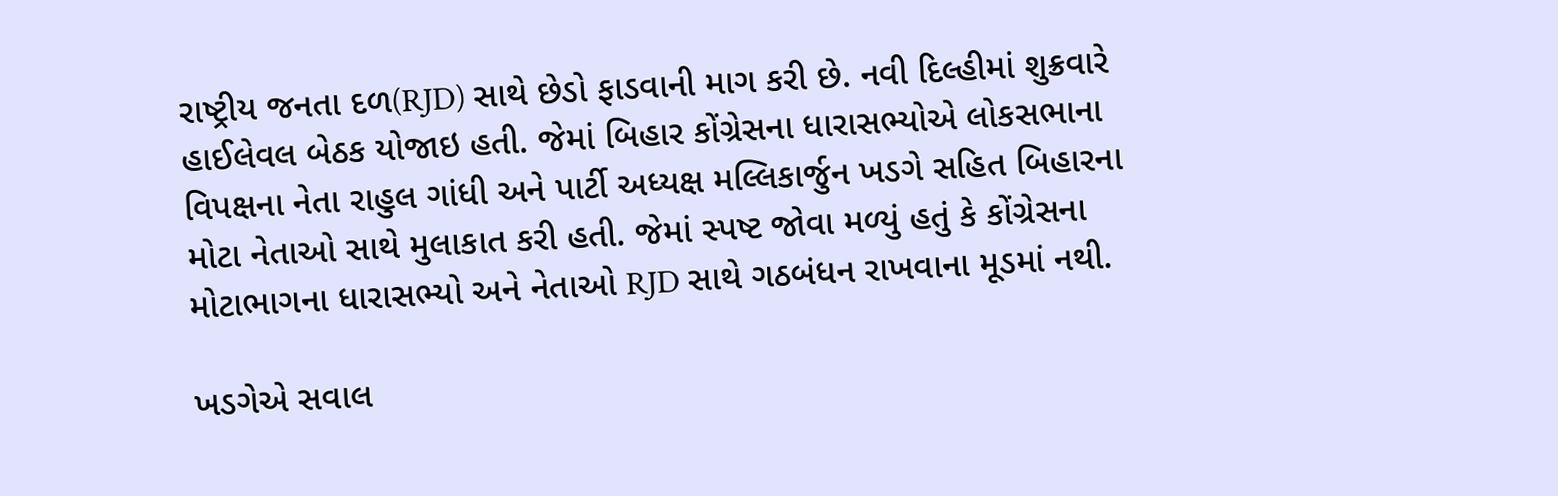રાષ્ટ્રીય જનતા દળ(RJD) સાથે છેડો ફાડવાની માગ કરી છે. નવી દિલ્હીમાં શુક્રવારે હાઈલેવલ બેઠક યોજાઇ હતી. જેમાં બિહાર કોંગ્રેસના ધારાસભ્યોએ લોકસભાના વિપક્ષના નેતા રાહુલ ગાંધી અને પાર્ટી અધ્યક્ષ મલ્લિકાર્જુન ખડગે સહિત બિહારના મોટા નેતાઓ સાથે મુલાકાત કરી હતી. જેમાં સ્પષ્ટ જોવા મળ્યું હતું કે કોંગ્રેસના મોટાભાગના ધારાસભ્યો અને નેતાઓ RJD સાથે ગઠબંધન રાખવાના મૂડમાં નથી.

ખડગેએ સવાલ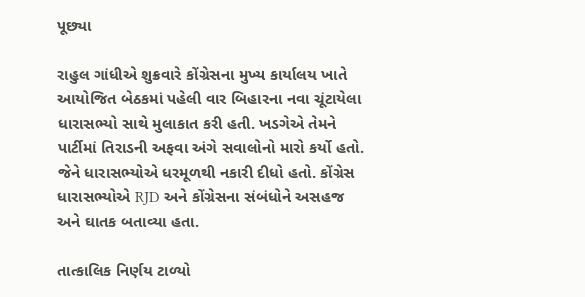પૂછ્યા

રાહુલ ગાંધીએ શુક્રવારે કોંગ્રેસના મુખ્ય કાર્યાલય ખાતે આયોજિત બેઠકમાં પહેલી વાર બિહારના નવા ચૂંટાયેલા ધારાસભ્યો સાથે મુલાકાત કરી હતી. ખડગેએ તેમને પાર્ટીમાં તિરાડની અફવા અંગે સવાલોનો મારો કર્યો હતો. જેને ધારાસભ્યોએ ધરમૂળથી નકારી દીધો હતો. કોંગ્રેસ ધારાસભ્યોએ RJD અને કોંગ્રેસના સંબંધોને અસહજ અને ઘાતક બતાવ્યા હતા.

તાત્કાલિક નિર્ણય ટાળ્યો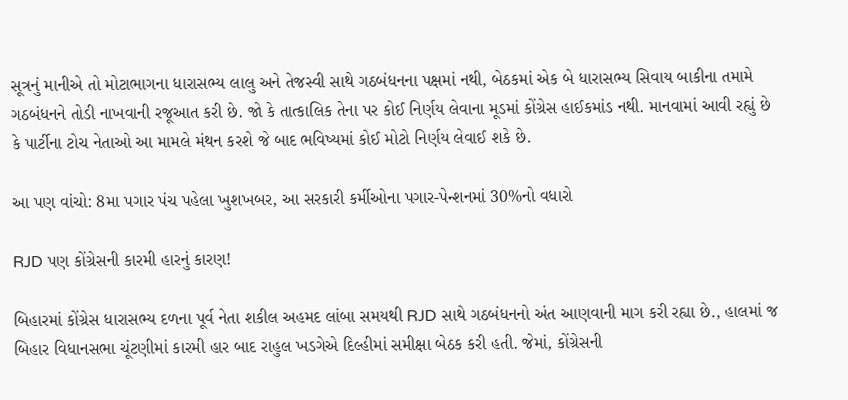સૂત્રનું માનીએ તો મોટાભાગના ધારાસભ્ય લાલુ અને તેજસ્વી સાથે ગઠબંધનના પક્ષમાં નથી, બેઠકમાં એક બે ધારાસભ્ય સિવાય બાકીના તમામે ગઠબંધનને તોડી નાખવાની રજૂઆત કરી છે. જો કે તાત્કાલિક તેના પર કોઈ નિર્ણય લેવાના મૂડમાં કોંગ્રેસ હાઈકમાંડ નથી. માનવામાં આવી રહ્યું છે કે પાર્ટીના ટોચ નેતાઓ આ મામલે મંથન કરશે જે બાદ ભવિષ્યમાં કોઈ મોટો નિર્ણય લેવાઈ શકે છે.

આ પણ વાંચો: 8મા પગાર પંચ પહેલા ખુશખબર, આ સરકારી કર્મીઓના પગાર-પેન્શનમાં 30%નો વધારો

RJD પણ કોંગ્રેસની કારમી હારનું કારણ!

બિહારમાં કોંગ્રેસ ધારાસભ્ય દળના પૂર્વ નેતા શકીલ અહમદ લાંબા સમયથી RJD સાથે ગઠબંધનનો અંત આણવાની માગ કરી રહ્યા છે., હાલમાં જ બિહાર વિધાનસભા ચૂંટણીમાં કારમી હાર બાદ રાહુલ ખડગેએ દિલ્હીમાં સમીક્ષા બેઠક કરી હતી. જેમાં, કોંગ્રેસની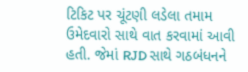ટિકિટ પર ચૂંટણી લડેલા તમામ ઉમેદવારો સાથે વાત કરવામાં આવી હતી. જેમાં RJD સાથે ગઠબંધનને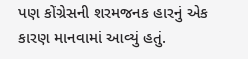પણ કોંગ્રેસની શરમજનક હારનું એક કારણ માનવામાં આવ્યું હતું.